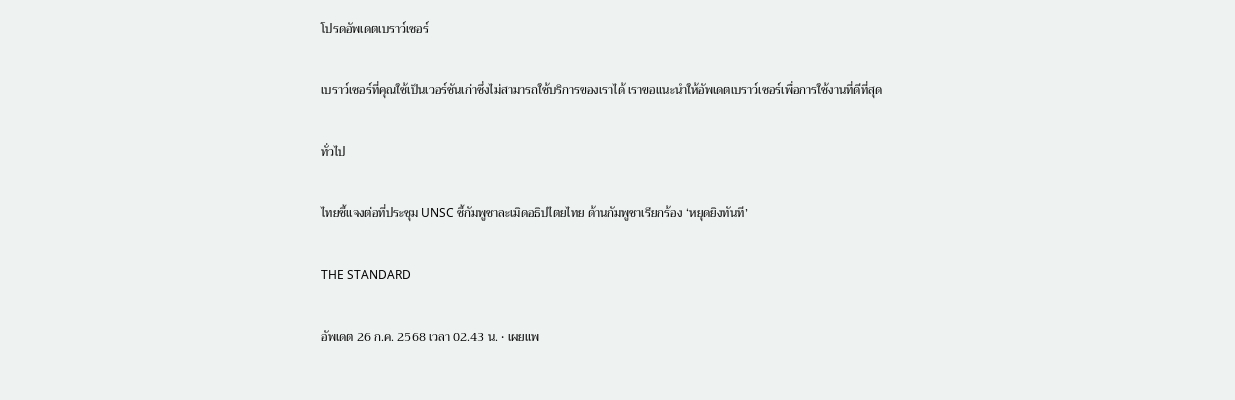โปรดอัพเดตเบราว์เซอร์

เบราว์เซอร์ที่คุณใช้เป็นเวอร์ชันเก่าซึ่งไม่สามารถใช้บริการของเราได้ เราขอแนะนำให้อัพเดตเบราว์เซอร์เพื่อการใช้งานที่ดีที่สุด

ทั่วไป

ไทยชี้แจงต่อที่ประชุม UNSC ชี้กัมพูชาละเมิดอธิปไตยไทย ด้านกัมพูชาเรียกร้อง ‘หยุดยิงทันที’

THE STANDARD

อัพเดต 26 ก.ค. 2568 เวลา 02.43 น. • เผยแพ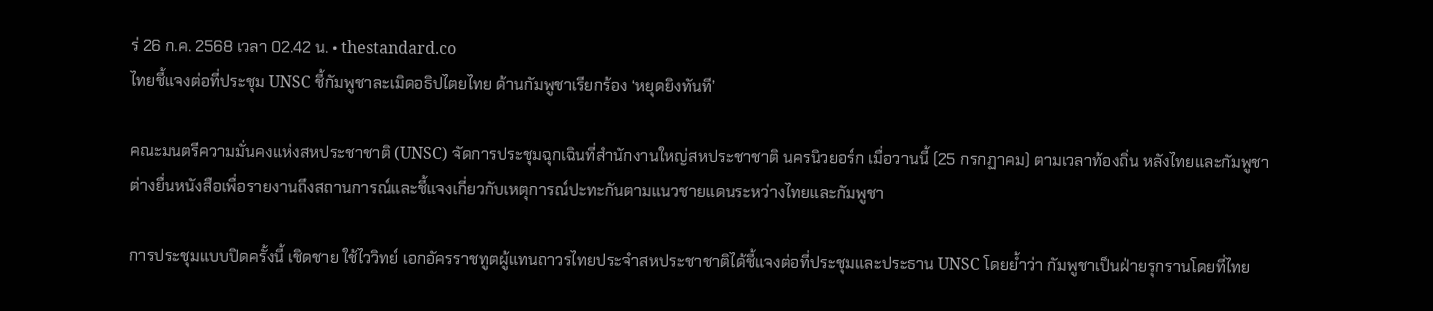ร่ 26 ก.ค. 2568 เวลา 02.42 น. • thestandard.co
ไทยชี้แจงต่อที่ประชุม UNSC ชี้กัมพูชาละเมิดอธิปไตยไทย ด้านกัมพูชาเรียกร้อง ‘หยุดยิงทันที’

คณะมนตรีความมั่นคงแห่งสหประชาชาติ (UNSC) จัดการประชุมฉุกเฉินที่สำนักงานใหญ่สหประชาชาติ นครนิวยอร์ก เมื่อวานนี้ (25 กรกฏาคม) ตามเวลาท้องถิ่น หลังไทยและกัมพูชาต่างยื่นหนังสือเพื่อรายงานถึงสถานการณ์และชี้แจงเกี่ยวกับเหตุการณ์ปะทะกันตามแนวชายแดนระหว่างไทยและกัมพูชา

การประชุมแบบปิดครั้งนี้ เชิดชาย ใช้ไววิทย์ เอกอัครราชทูตผู้แทนถาวรไทยประจำสหประชาชาติได้ชี้แจงต่อที่ประชุมและประธาน UNSC โดยย้ำว่า กัมพูชาเป็นฝ่ายรุกรานโดยที่ไทย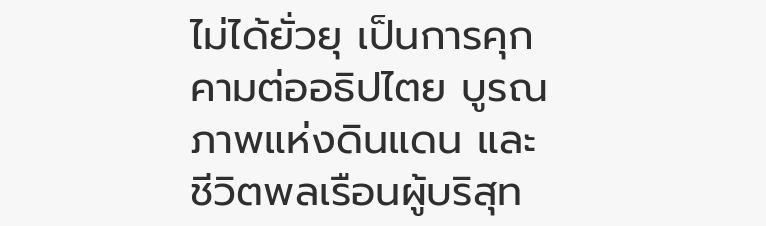ไม่ได้ยั่วยุ เป็นการคุกคามต่ออธิปไตย บูรณภาพแห่งดินแดน และชีวิตพลเรือนผู้บริสุท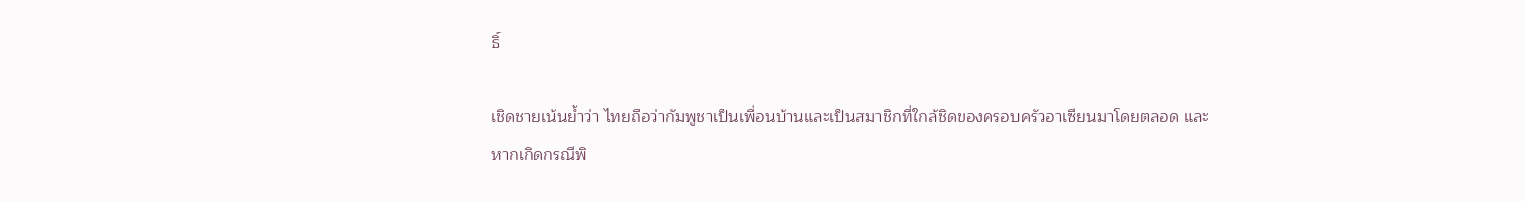ธิ์

เชิดชายเน้นย้ำว่า ไทยถือว่ากัมพูชาเป็นเพื่อนบ้านและเป็นสมาชิกที่ใกล้ชิดของครอบครัวอาเซียนมาโดยตลอด และหากเกิดกรณีพิ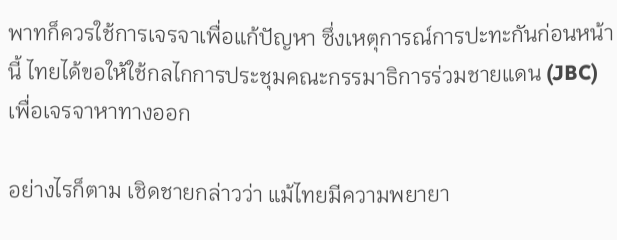พาทก็ควรใช้การเจรจาเพื่อแก้ปัญหา ซึ่งเหตุการณ์การปะทะกันก่อนหน้านี้ ไทยได้ขอให้ใช้กลไกการประชุมคณะกรรมาธิการร่วมชายแดน (JBC) เพื่อเจรจาหาทางออก

อย่างไรก็ตาม เชิดชายกล่าวว่า แม้ไทยมีความพยายา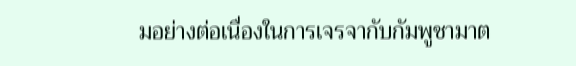มอย่างต่อเนื่องในการเจรจากับกัมพูชามาต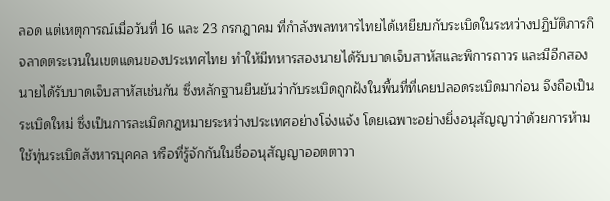ลอด แต่เหตุการณ์เมื่อวันที่ 16 และ 23 กรกฎาคม ที่กำลังพลทหารไทยได้เหยียบกับระเบิดในระหว่างปฏิบัติภารกิจลาดตระเวนในเขตแดนของประเทศไทย ทำให้มีทหารสองนายได้รับบาดเจ็บสาหัสและพิการถาวร และมีอีกสองนายได้รับบาดเจ็บสาหัสเช่นกัน ซึ่งหลักฐานยืนยันว่ากับระเบิดถูกฝังในพื้นที่ที่เคยปลอดระเบิดมาก่อน จึงถือเป็นระเบิดใหม่ ซึ่งเป็นการละเมิดกฎหมายระหว่างประเทศอย่างโจ่งแจ้ง โดยเฉพาะอย่างยิ่งอนุสัญญาว่าด้วยการห้ามใช้ทุ่นระเบิดสังหารบุคคล หรือที่รู้จักกันในชื่ออนุสัญญาออตตาวา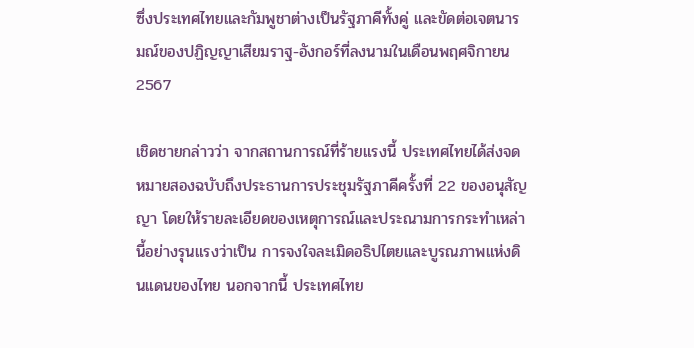ซึ่งประเทศไทยและกัมพูชาต่างเป็นรัฐภาคีทั้งคู่ และขัดต่อเจตนารมณ์ของปฏิญญาเสียมราฐ-อังกอร์ที่ลงนามในเดือนพฤศจิกายน 2567

เชิดชายกล่าวว่า จากสถานการณ์ที่ร้ายแรงนี้ ประเทศไทยได้ส่งจดหมายสองฉบับถึงประธานการประชุมรัฐภาคีครั้งที่ 22 ของอนุสัญญา โดยให้รายละเอียดของเหตุการณ์และประณามการกระทำเหล่านี้อย่างรุนแรงว่าเป็น การจงใจละเมิดอธิปไตยและบูรณภาพแห่งดินแดนของไทย นอกจากนี้ ประเทศไทย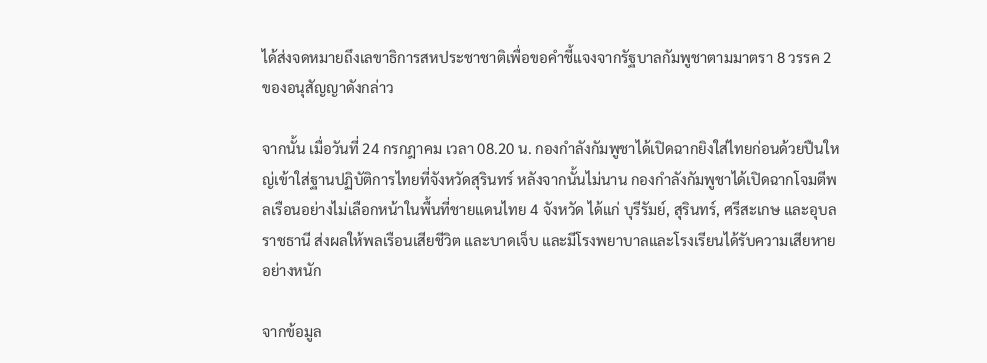ได้ส่งจดหมายถึงเลขาธิการสหประชาชาติเพื่อขอคำชี้แจงจากรัฐบาลกัมพูชาตามมาตรา 8 วรรค 2 ของอนุสัญญาดังกล่าว

จากนั้น เมื่อวันที่ 24 กรกฎาคม เวลา 08.20 น. กองกำลังกัมพูชาได้เปิดฉากยิงใส่ไทยก่อนด้วยปืนใหญ่เข้าใส่ฐานปฏิบัติการไทยที่จังหวัดสุรินทร์ หลังจากนั้นไม่นาน กองกำลังกัมพูชาได้เปิดฉากโจมตีพลเรือนอย่างไม่เลือกหน้าในพื้นที่ชายแดนไทย 4 จังหวัด ได้แก่ บุรีรัมย์, สุรินทร์, ศรีสะเกษ และอุบลราชธานี ส่งผลให้พลเรือนเสียชีวิต และบาดเจ็บ และมีโรงพยาบาลและโรงเรียนได้รับความเสียหายอย่างหนัก

จากข้อมูล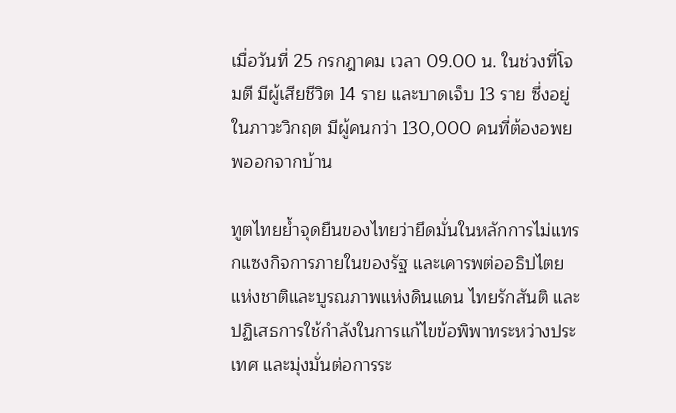เมื่อวันที่ 25 กรกฎาคม เวลา 09.00 น. ในช่วงที่โจมตี มีผู้เสียชีวิต 14 ราย และบาดเจ็บ 13 ราย ซึ่งอยู่ในภาวะวิกฤต มีผู้คนกว่า 130,000 คนที่ต้องอพยพออกจากบ้าน

ทูตไทยย้ำจุดยืนของไทยว่ายึดมั่นในหลักการไม่แทรกแซงกิจการภายในของรัฐ และเคารพต่ออธิปไตยแห่งชาติและบูรณภาพแห่งดินแดน ไทยรักสันติ และปฏิเสธการใช้กำลังในการแก้ไขข้อพิพาทระหว่างประเทศ และมุ่งมั่นต่อการระ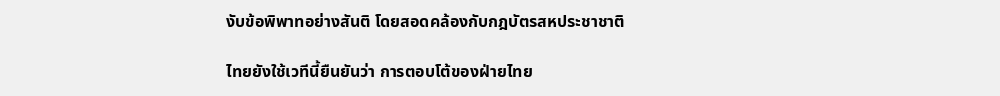งับข้อพิพาทอย่างสันติ โดยสอดคล้องกับกฎบัตรสหประชาชาติ

ไทยยังใช้เวทีนี้ยืนยันว่า การตอบโต้ของฝ่ายไทย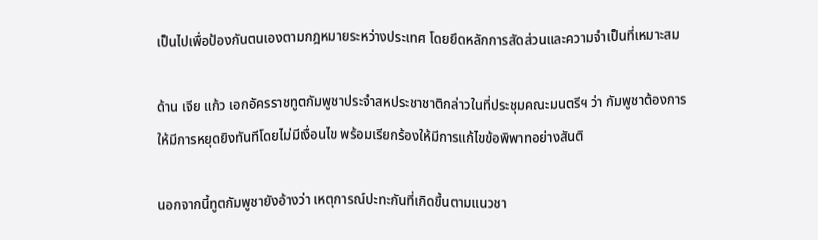เป็นไปเพื่อป้องกันตนเองตามกฎหมายระหว่างประเทศ โดยยึดหลักการสัดส่วนและความจำเป็นที่เหมาะสม

ด้าน เจีย แก้ว เอกอัครราชทูตกัมพูชาประจำสหประชาชาติกล่าวในที่ประชุมคณะมนตรีฯ ว่า กัมพูชาต้องการให้มีการหยุดยิงทันทีโดยไม่มีเงื่อนไข พร้อมเรียกร้องให้มีการแก้ไขข้อพิพาทอย่างสันติ

นอกจากนี้ทูตกัมพูชายังอ้างว่า เหตุการณ์ปะทะกันที่เกิดขึ้นตามแนวชา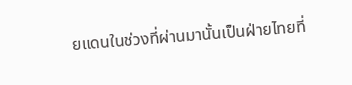ยแดนในช่วงที่ผ่านมานั้นเป็นฝ่ายไทยที่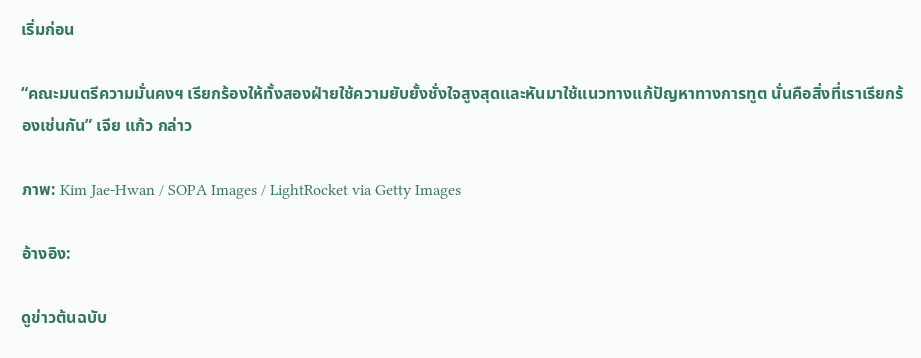เริ่มก่อน

“คณะมนตรีความมั่นคงฯ เรียกร้องให้ทั้งสองฝ่ายใช้ความยับยั้งชั่งใจสูงสุดและหันมาใช้แนวทางแก้ปัญหาทางการทูต นั่นคือสิ่งที่เราเรียกร้องเช่นกัน” เจีย แก้ว กล่าว

ภาพ: Kim Jae-Hwan / SOPA Images / LightRocket via Getty Images

อ้างอิง:

ดูข่าวต้นฉบับ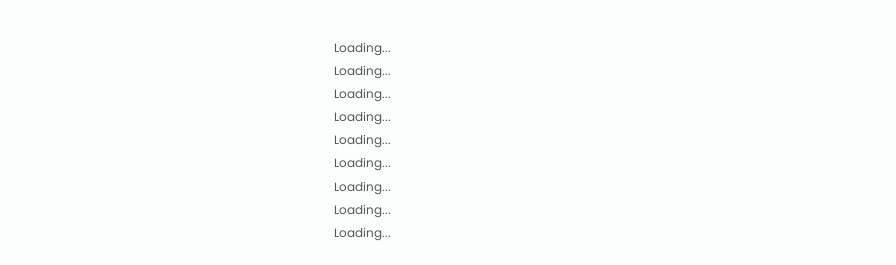Loading...
Loading...
Loading...
Loading...
Loading...
Loading...
Loading...
Loading...
Loading...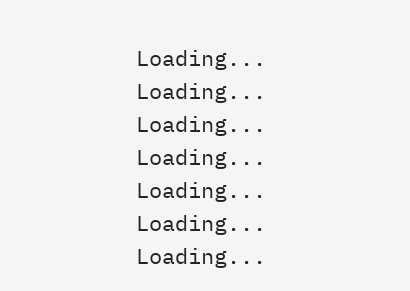Loading...
Loading...
Loading...
Loading...
Loading...
Loading...
Loading...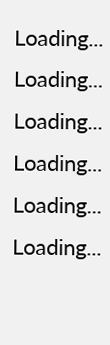Loading...
Loading...
Loading...
Loading...
Loading...
Loading...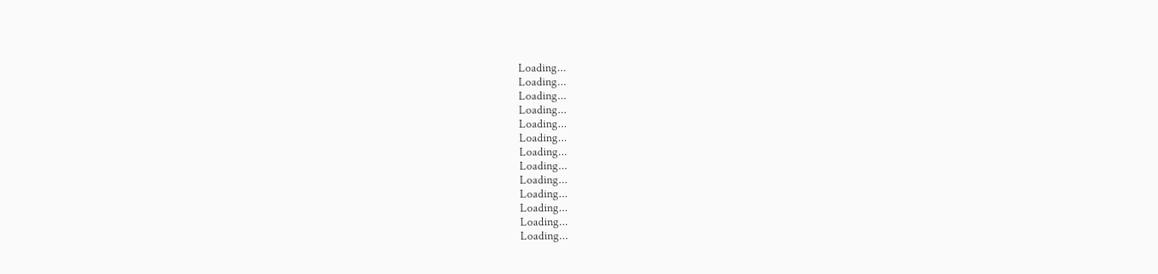Loading...
Loading...
Loading...
Loading...
Loading...
Loading...
Loading...
Loading...
Loading...
Loading...
Loading...
Loading...
Loading...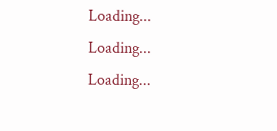Loading...
Loading...
Loading...